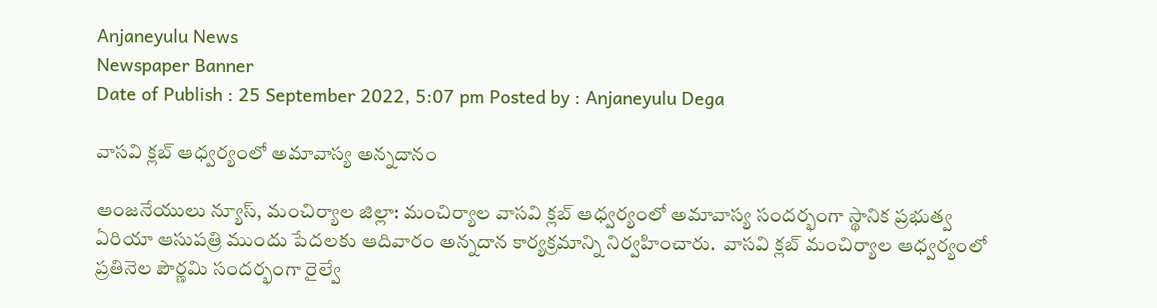Anjaneyulu News
Newspaper Banner
Date of Publish : 25 September 2022, 5:07 pm Posted by : Anjaneyulu Dega

వాసవి క్లబ్ ఆధ్వర్యంలో అమావాస్య అన్నదానం

ఆంజనేయులు న్యూస్, మంచిర్యాల జిల్లా: మంచిర్యాల వాసవి క్లబ్ ఆధ్వర్యంలో అమావాస్య సందర్భంగా స్థానిక ప్రభుత్వ ఏరియా ఆసుపత్రి ముందు పేదలకు ఆదివారం అన్నదాన కార్యక్రమాన్ని నిర్వహించారు.  వాసవి క్లబ్ మంచిర్యాల ఆధ్వర్యంలో ప్రతినెల పౌర్ణమి సందర్భంగా రైల్వే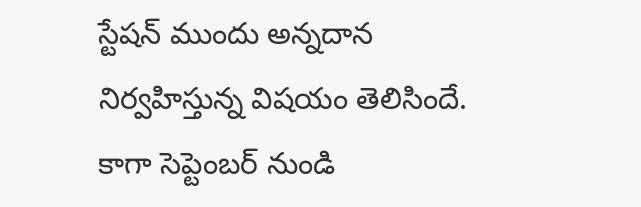స్టేషన్ ముందు అన్నదాన నిర్వహిస్తున్న విషయం తెలిసిందే. కాగా సెప్టెంబర్ నుండి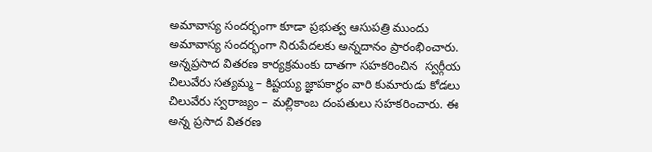అమావాస్య సందర్భంగా కూడా ప్రభుత్వ ఆసుపత్రి ముందు అమావాస్య సందర్భంగా నిరుపేదలకు అన్నదానం ప్రారంభించారు. అన్నప్రసాద వితరణ కార్యక్రమంకు దాతగా సహకరించిన  స్వర్గీయ చిలువేరు సత్యమ్మ – కిష్టయ్య జ్ఞాపకార్థం వారి కుమారుడు కోడలు చిలువేరు స్వరాజ్యం – మల్లికాంబ దంపతులు సహకరించారు. ఈ అన్న ప్రసాద వితరణ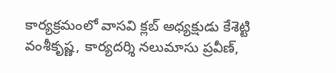కార్యక్రమంలో వాసవి క్లబ్ అధ్యక్షుడు కేశెట్టి వంశీకృష్ణ, కార్యదర్శి నలుమాసు ప్రవీణ్,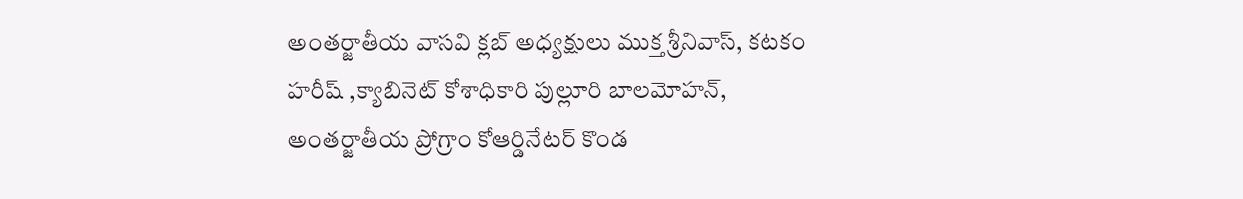అంతర్జాతీయ వాసవి క్లబ్ అధ్యక్షులు ముక్త శ్రీనివాస్, కటకం హరీష్ ,క్యాబినెట్ కోశాధికారి పుల్లూరి బాలమోహన్, అంతర్జాతీయ ప్రోగ్రాం కోఆర్డినేటర్ కొండ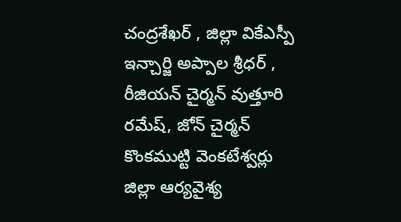చంద్రశేఖర్ , జిల్లా వికేఎస్పీ ఇన్చార్జి అప్పాల శ్రీధర్ , రీజియన్ చైర్మన్ వుత్తూరి రమేష్, జోన్ చైర్మన్ కొంకముట్టి వెంకటేశ్వర్లు జిల్లా ఆర్యవైశ్య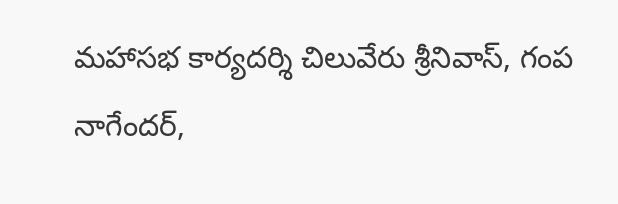మహాసభ కార్యదర్శి చిలువేరు శ్రీనివాస్, గంప నాగేందర్,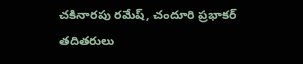చకినారపు రమేష్, చందూరి ప్రభాకర్ తదితరులు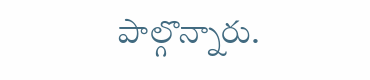పాల్గొన్నారు.